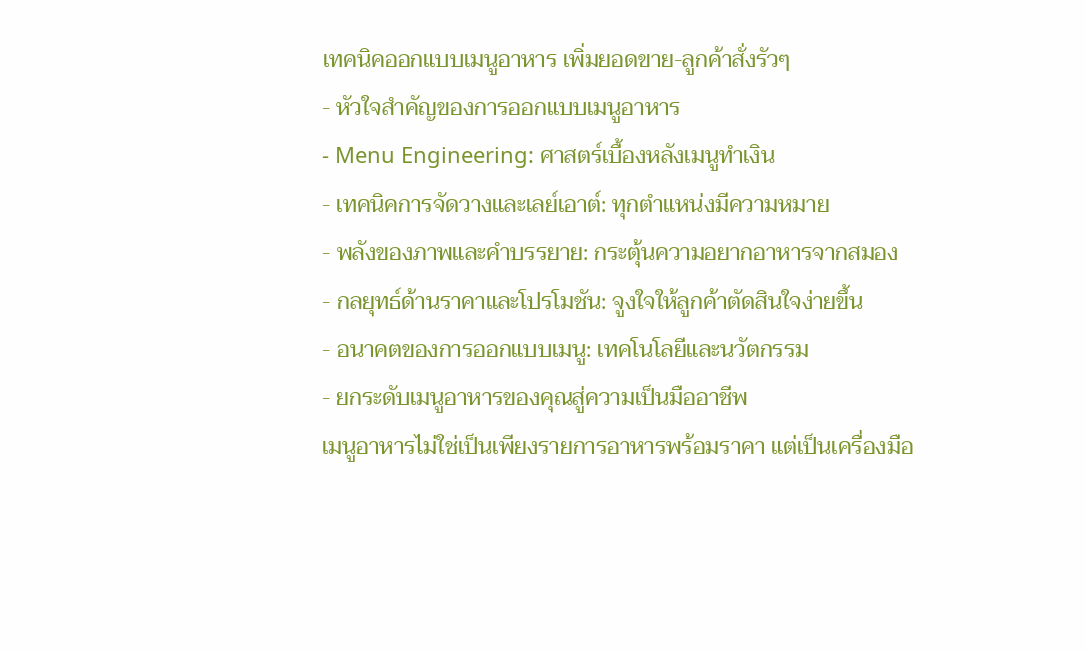เทคนิคออกแบบเมนูอาหาร เพิ่มยอดขาย-ลูกค้าสั่งรัวๆ
- หัวใจสำคัญของการออกแบบเมนูอาหาร
- Menu Engineering: ศาสตร์เบื้องหลังเมนูทำเงิน
- เทคนิคการจัดวางและเลย์เอาต์: ทุกตำแหน่งมีความหมาย
- พลังของภาพและคำบรรยาย: กระตุ้นความอยากอาหารจากสมอง
- กลยุทธ์ด้านราคาและโปรโมชัน: จูงใจให้ลูกค้าตัดสินใจง่ายขึ้น
- อนาคตของการออกแบบเมนู: เทคโนโลยีและนวัตกรรม
- ยกระดับเมนูอาหารของคุณสู่ความเป็นมืออาชีพ
เมนูอาหารไม่ใช่เป็นเพียงรายการอาหารพร้อมราคา แต่เป็นเครื่องมือ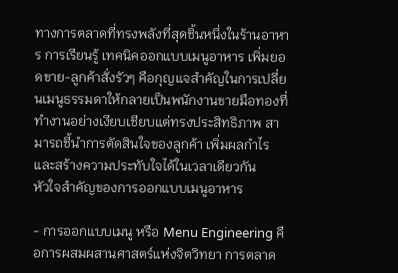ทางการตลาดที่ทรงพลังที่สุดชิ้นหนึ่งในร้านอาหาร การเรียนรู้ เทคนิคออกแบบเมนูอาหาร เพิ่มยอดขาย-ลูกค้าสั่งรัวๆ คือกุญแจสำคัญในการเปลี่ยนเมนูธรรมดาให้กลายเป็นพนักงานขายมือทองที่ทำงานอย่างเงียบเชียบแต่ทรงประสิทธิภาพ สามารถชี้นำการตัดสินใจของลูกค้า เพิ่มผลกำไร และสร้างความประทับใจได้ในเวลาเดียวกัน
หัวใจสำคัญของการออกแบบเมนูอาหาร

- การออกแบบเมนู หรือ Menu Engineering คือการผสมผสานศาสตร์แห่งจิตวิทยา การตลาด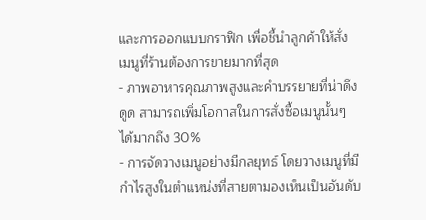และการออกแบบกราฟิก เพื่อชี้นำลูกค้าให้สั่งเมนูที่ร้านต้องการขายมากที่สุด
- ภาพอาหารคุณภาพสูงและคำบรรยายที่น่าดึงดูด สามารถเพิ่มโอกาสในการสั่งซื้อเมนูนั้นๆ ได้มากถึง 30%
- การจัดวางเมนูอย่างมีกลยุทธ์ โดยวางเมนูที่มีกำไรสูงในตำแหน่งที่สายตามองเห็นเป็นอันดับ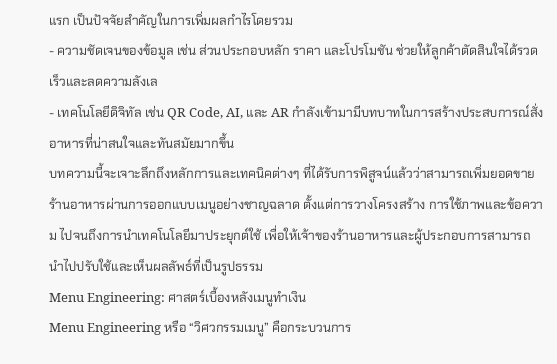แรก เป็นปัจจัยสำคัญในการเพิ่มผลกำไรโดยรวม
- ความชัดเจนของข้อมูล เช่น ส่วนประกอบหลัก ราคา และโปรโมชัน ช่วยให้ลูกค้าตัดสินใจได้รวดเร็วและลดความลังเล
- เทคโนโลยีดิจิทัล เช่น QR Code, AI, และ AR กำลังเข้ามามีบทบาทในการสร้างประสบการณ์สั่งอาหารที่น่าสนใจและทันสมัยมากขึ้น
บทความนี้จะเจาะลึกถึงหลักการและเทคนิคต่างๆ ที่ได้รับการพิสูจน์แล้วว่าสามารถเพิ่มยอดขายร้านอาหารผ่านการออกแบบเมนูอย่างชาญฉลาด ตั้งแต่การวางโครงสร้าง การใช้ภาพและข้อความ ไปจนถึงการนำเทคโนโลยีมาประยุกต์ใช้ เพื่อให้เจ้าของร้านอาหารและผู้ประกอบการสามารถนำไปปรับใช้และเห็นผลลัพธ์ที่เป็นรูปธรรม
Menu Engineering: ศาสตร์เบื้องหลังเมนูทำเงิน
Menu Engineering หรือ “วิศวกรรมเมนู” คือกระบวนการ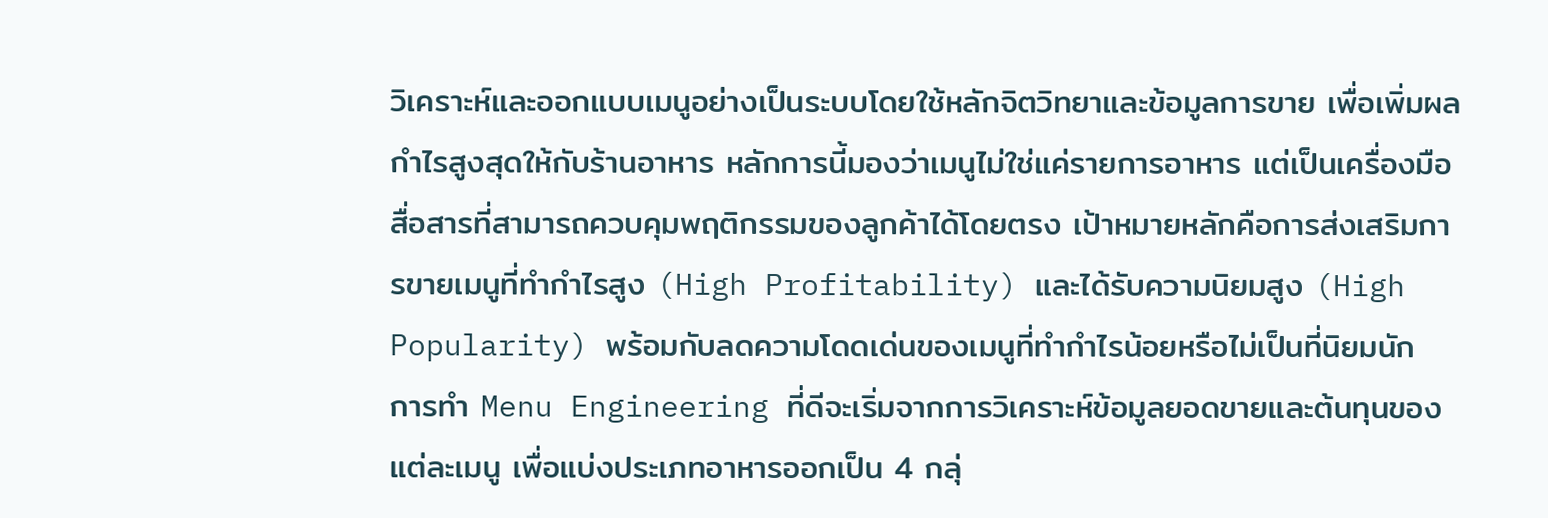วิเคราะห์และออกแบบเมนูอย่างเป็นระบบโดยใช้หลักจิตวิทยาและข้อมูลการขาย เพื่อเพิ่มผลกำไรสูงสุดให้กับร้านอาหาร หลักการนี้มองว่าเมนูไม่ใช่แค่รายการอาหาร แต่เป็นเครื่องมือสื่อสารที่สามารถควบคุมพฤติกรรมของลูกค้าได้โดยตรง เป้าหมายหลักคือการส่งเสริมการขายเมนูที่ทำกำไรสูง (High Profitability) และได้รับความนิยมสูง (High Popularity) พร้อมกับลดความโดดเด่นของเมนูที่ทำกำไรน้อยหรือไม่เป็นที่นิยมนัก
การทำ Menu Engineering ที่ดีจะเริ่มจากการวิเคราะห์ข้อมูลยอดขายและต้นทุนของแต่ละเมนู เพื่อแบ่งประเภทอาหารออกเป็น 4 กลุ่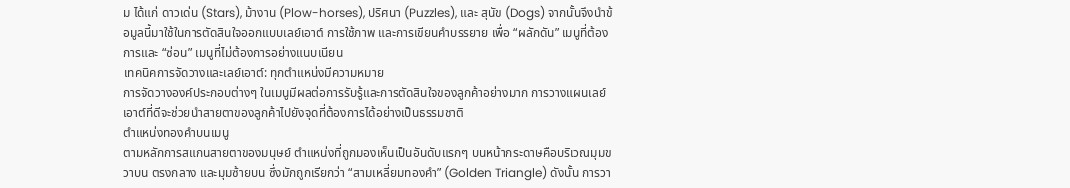ม ได้แก่ ดาวเด่น (Stars), ม้างาน (Plow-horses), ปริศนา (Puzzles), และ สุนัข (Dogs) จากนั้นจึงนำข้อมูลนี้มาใช้ในการตัดสินใจออกแบบเลย์เอาต์ การใช้ภาพ และการเขียนคำบรรยาย เพื่อ “ผลักดัน” เมนูที่ต้องการและ “ซ่อน” เมนูที่ไม่ต้องการอย่างแนบเนียน
เทคนิคการจัดวางและเลย์เอาต์: ทุกตำแหน่งมีความหมาย
การจัดวางองค์ประกอบต่างๆ ในเมนูมีผลต่อการรับรู้และการตัดสินใจของลูกค้าอย่างมาก การวางแผนเลย์เอาต์ที่ดีจะช่วยนำสายตาของลูกค้าไปยังจุดที่ต้องการได้อย่างเป็นธรรมชาติ
ตำแหน่งทองคำบนเมนู
ตามหลักการสแกนสายตาของมนุษย์ ตำแหน่งที่ถูกมองเห็นเป็นอันดับแรกๆ บนหน้ากระดาษคือบริเวณมุมขวาบน ตรงกลาง และมุมซ้ายบน ซึ่งมักถูกเรียกว่า “สามเหลี่ยมทองคำ” (Golden Triangle) ดังนั้น การวา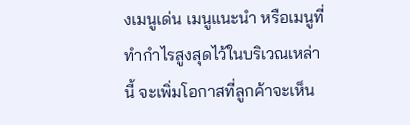งเมนูเด่น เมนูแนะนำ หรือเมนูที่ทำกำไรสูงสุดไว้ในบริเวณเหล่านี้ จะเพิ่มโอกาสที่ลูกค้าจะเห็น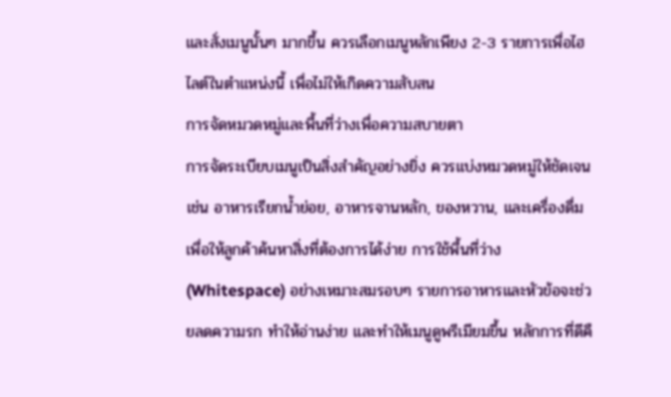และสั่งเมนูนั้นๆ มากขึ้น ควรเลือกเมนูหลักเพียง 2-3 รายการเพื่อไฮไลต์ในตำแหน่งนี้ เพื่อไม่ให้เกิดความสับสน
การจัดหมวดหมู่และพื้นที่ว่างเพื่อความสบายตา
การจัดระเบียบเมนูเป็นสิ่งสำคัญอย่างยิ่ง ควรแบ่งหมวดหมู่ให้ชัดเจน เช่น อาหารเรียกน้ำย่อย, อาหารจานหลัก, ของหวาน, และเครื่องดื่ม เพื่อให้ลูกค้าค้นหาสิ่งที่ต้องการได้ง่าย การใช้พื้นที่ว่าง (Whitespace) อย่างเหมาะสมรอบๆ รายการอาหารและหัวข้อจะช่วยลดความรก ทำให้อ่านง่าย และทำให้เมนูดูพรีเมียมขึ้น หลักการที่ดีคื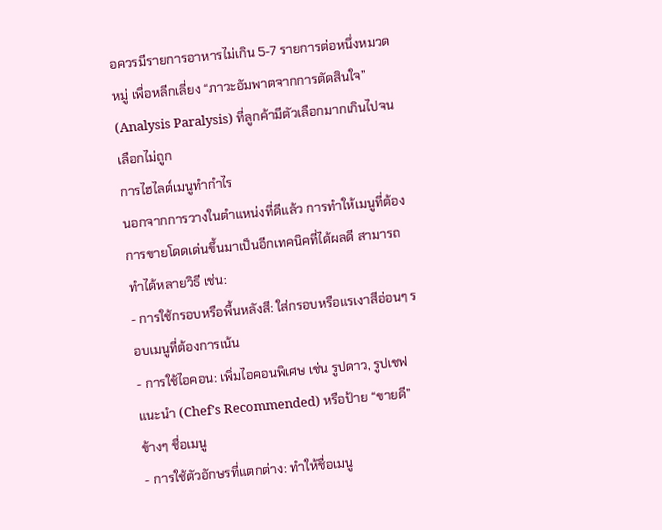อควรมีรายการอาหารไม่เกิน 5-7 รายการต่อหนึ่งหมวดหมู่ เพื่อหลีกเลี่ยง “ภาวะอัมพาตจากการตัดสินใจ” (Analysis Paralysis) ที่ลูกค้ามีตัวเลือกมากเกินไปจนเลือกไม่ถูก
การไฮไลต์เมนูทำกำไร
นอกจากการวางในตำแหน่งที่ดีแล้ว การทำให้เมนูที่ต้องการขายโดดเด่นขึ้นมาเป็นอีกเทคนิคที่ได้ผลดี สามารถทำได้หลายวิธี เช่น:
- การใช้กรอบหรือพื้นหลังสี: ใส่กรอบหรือแรเงาสีอ่อนๆ รอบเมนูที่ต้องการเน้น
- การใช้ไอคอน: เพิ่มไอคอนพิเศษ เช่น รูปดาว, รูปเชฟแนะนำ (Chef’s Recommended) หรือป้าย “ขายดี” ข้างๆ ชื่อเมนู
- การใช้ตัวอักษรที่แตกต่าง: ทำให้ชื่อเมนู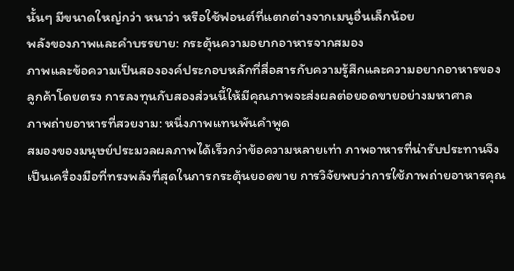นั้นๆ มีขนาดใหญ่กว่า หนาว่า หรือใช้ฟอนต์ที่แตกต่างจากเมนูอื่นเล็กน้อย
พลังของภาพและคำบรรยาย: กระตุ้นความอยากอาหารจากสมอง
ภาพและข้อความเป็นสององค์ประกอบหลักที่สื่อสารกับความรู้สึกและความอยากอาหารของลูกค้าโดยตรง การลงทุนกับสองส่วนนี้ให้มีคุณภาพจะส่งผลต่อยอดขายอย่างมหาศาล
ภาพถ่ายอาหารที่สวยงาม: หนึ่งภาพแทนพันคำพูด
สมองของมนุษย์ประมวลผลภาพได้เร็วกว่าข้อความหลายเท่า ภาพอาหารที่น่ารับประทานจึงเป็นเครื่องมือที่ทรงพลังที่สุดในการกระตุ้นยอดขาย การวิจัยพบว่าการใช้ภาพถ่ายอาหารคุณ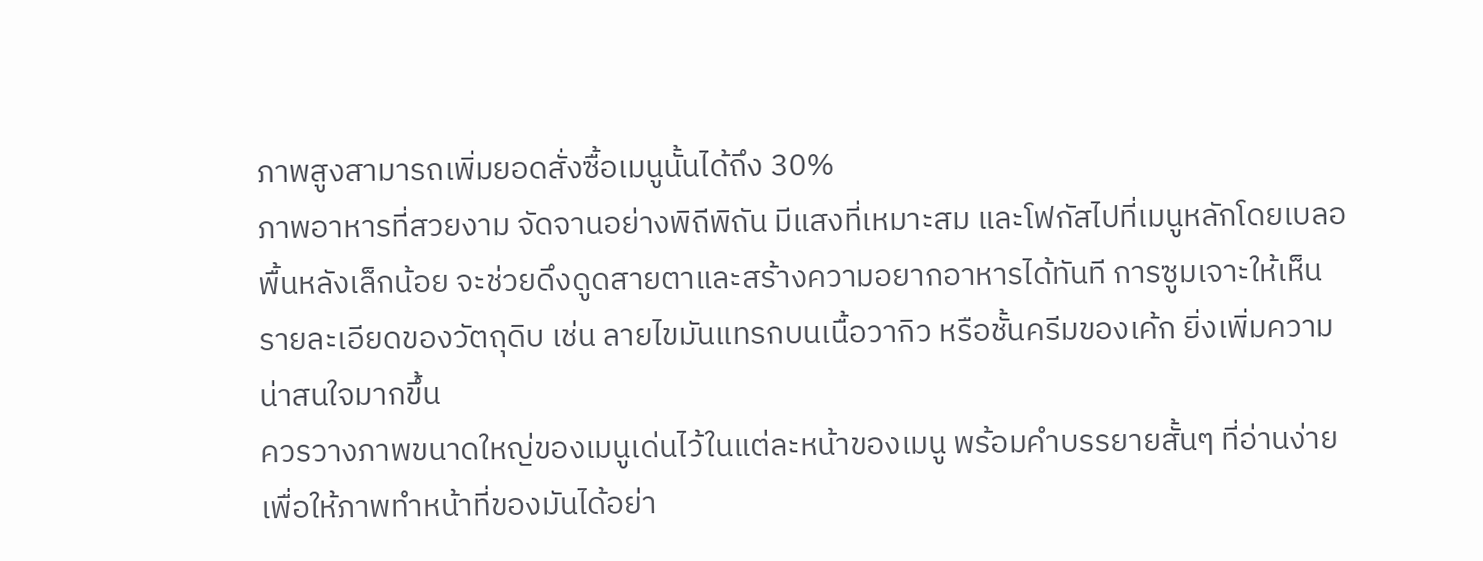ภาพสูงสามารถเพิ่มยอดสั่งซื้อเมนูนั้นได้ถึง 30%
ภาพอาหารที่สวยงาม จัดจานอย่างพิถีพิถัน มีแสงที่เหมาะสม และโฟกัสไปที่เมนูหลักโดยเบลอพื้นหลังเล็กน้อย จะช่วยดึงดูดสายตาและสร้างความอยากอาหารได้ทันที การซูมเจาะให้เห็นรายละเอียดของวัตถุดิบ เช่น ลายไขมันแทรกบนเนื้อวากิว หรือชั้นครีมของเค้ก ยิ่งเพิ่มความน่าสนใจมากขึ้น
ควรวางภาพขนาดใหญ่ของเมนูเด่นไว้ในแต่ละหน้าของเมนู พร้อมคำบรรยายสั้นๆ ที่อ่านง่าย เพื่อให้ภาพทำหน้าที่ของมันได้อย่า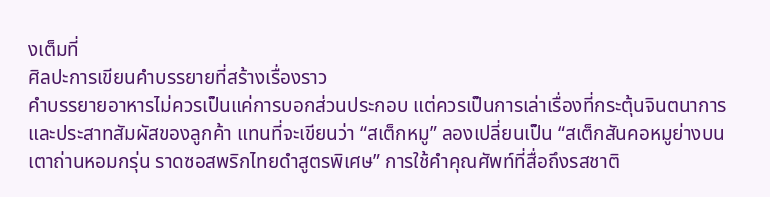งเต็มที่
ศิลปะการเขียนคำบรรยายที่สร้างเรื่องราว
คำบรรยายอาหารไม่ควรเป็นแค่การบอกส่วนประกอบ แต่ควรเป็นการเล่าเรื่องที่กระตุ้นจินตนาการและประสาทสัมผัสของลูกค้า แทนที่จะเขียนว่า “สเต็กหมู” ลองเปลี่ยนเป็น “สเต็กสันคอหมูย่างบนเตาถ่านหอมกรุ่น ราดซอสพริกไทยดำสูตรพิเศษ” การใช้คำคุณศัพท์ที่สื่อถึงรสชาติ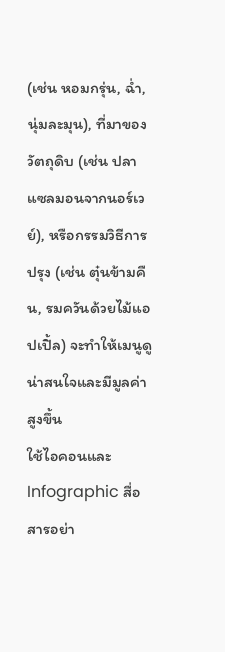(เช่น หอมกรุ่น, ฉ่ำ, นุ่มละมุน), ที่มาของวัตถุดิบ (เช่น ปลาแซลมอนจากนอร์เวย์), หรือกรรมวิธีการปรุง (เช่น ตุ๋นข้ามคืน, รมควันด้วยไม้แอปเปิ้ล) จะทำให้เมนูดูน่าสนใจและมีมูลค่าสูงขึ้น
ใช้ไอคอนและ Infographic สื่อสารอย่า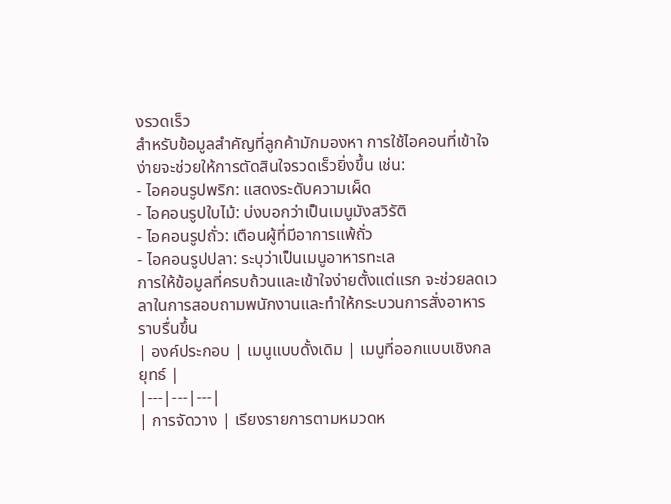งรวดเร็ว
สำหรับข้อมูลสำคัญที่ลูกค้ามักมองหา การใช้ไอคอนที่เข้าใจง่ายจะช่วยให้การตัดสินใจรวดเร็วยิ่งขึ้น เช่น:
- ไอคอนรูปพริก: แสดงระดับความเผ็ด
- ไอคอนรูปใบไม้: บ่งบอกว่าเป็นเมนูมังสวิรัติ
- ไอคอนรูปถั่ว: เตือนผู้ที่มีอาการแพ้ถั่ว
- ไอคอนรูปปลา: ระบุว่าเป็นเมนูอาหารทะเล
การให้ข้อมูลที่ครบถ้วนและเข้าใจง่ายตั้งแต่แรก จะช่วยลดเวลาในการสอบถามพนักงานและทำให้กระบวนการสั่งอาหารราบรื่นขึ้น
| องค์ประกอบ | เมนูแบบดั้งเดิม | เมนูที่ออกแบบเชิงกลยุทธ์ |
|---|---|---|
| การจัดวาง | เรียงรายการตามหมวดห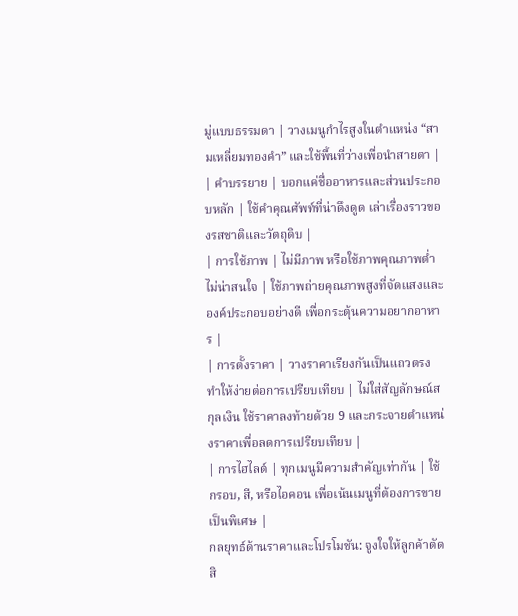มู่แบบธรรมดา | วางเมนูกำไรสูงในตำแหน่ง “สามเหลี่ยมทองคำ” และใช้พื้นที่ว่างเพื่อนำสายตา |
| คำบรรยาย | บอกแค่ชื่ออาหารและส่วนประกอบหลัก | ใช้คำคุณศัพท์ที่น่าดึงดูด เล่าเรื่องราวของรสชาติและวัตถุดิบ |
| การใช้ภาพ | ไม่มีภาพ หรือใช้ภาพคุณภาพต่ำ ไม่น่าสนใจ | ใช้ภาพถ่ายคุณภาพสูงที่จัดแสงและองค์ประกอบอย่างดี เพื่อกระตุ้นความอยากอาหาร |
| การตั้งราคา | วางราคาเรียงกันเป็นแถวตรง ทำให้ง่ายต่อการเปรียบเทียบ | ไม่ใส่สัญลักษณ์สกุลเงิน ใช้ราคาลงท้ายด้วย 9 และกระจายตำแหน่งราคาเพื่อลดการเปรียบเทียบ |
| การไฮไลต์ | ทุกเมนูมีความสำคัญเท่ากัน | ใช้กรอบ, สี, หรือไอคอน เพื่อเน้นเมนูที่ต้องการขายเป็นพิเศษ |
กลยุทธ์ด้านราคาและโปรโมชัน: จูงใจให้ลูกค้าตัดสิ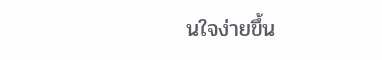นใจง่ายขึ้น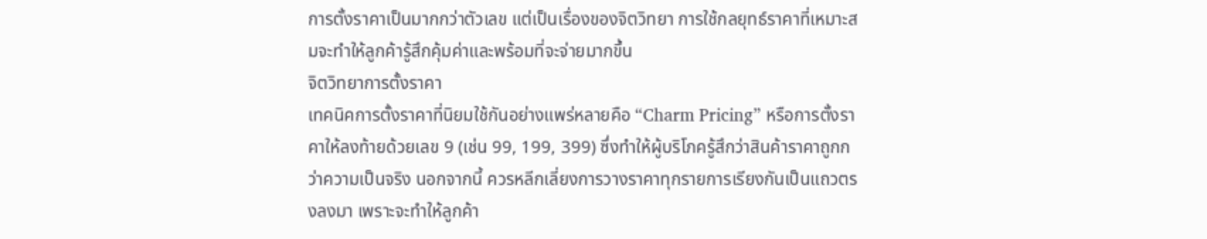การตั้งราคาเป็นมากกว่าตัวเลข แต่เป็นเรื่องของจิตวิทยา การใช้กลยุทธ์ราคาที่เหมาะสมจะทำให้ลูกค้ารู้สึกคุ้มค่าและพร้อมที่จะจ่ายมากขึ้น
จิตวิทยาการตั้งราคา
เทคนิคการตั้งราคาที่นิยมใช้กันอย่างแพร่หลายคือ “Charm Pricing” หรือการตั้งราคาให้ลงท้ายด้วยเลข 9 (เช่น 99, 199, 399) ซึ่งทำให้ผู้บริโภครู้สึกว่าสินค้าราคาถูกกว่าความเป็นจริง นอกจากนี้ ควรหลีกเลี่ยงการวางราคาทุกรายการเรียงกันเป็นแถวตรงลงมา เพราะจะทำให้ลูกค้า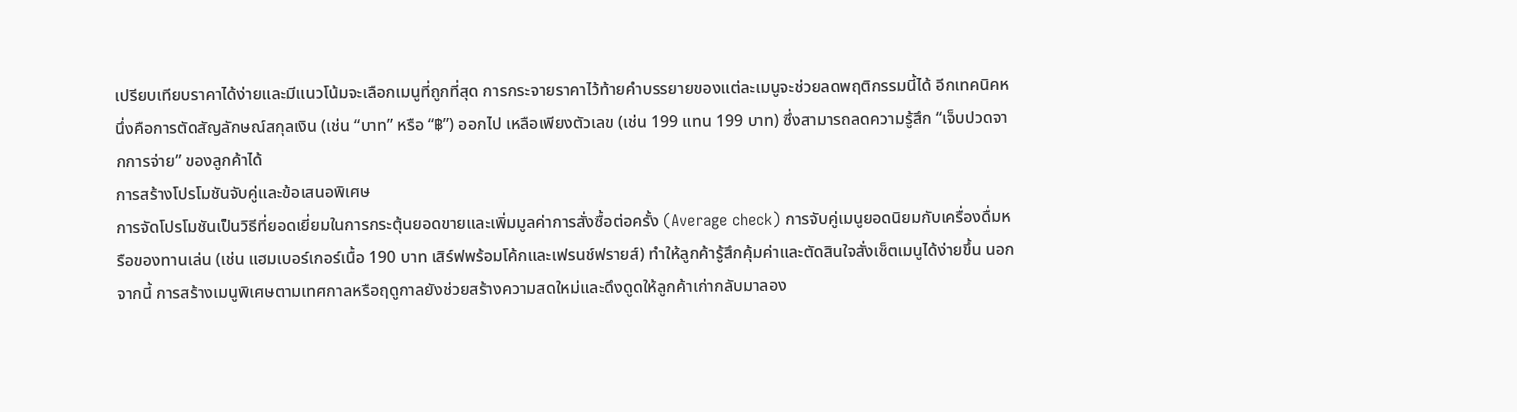เปรียบเทียบราคาได้ง่ายและมีแนวโน้มจะเลือกเมนูที่ถูกที่สุด การกระจายราคาไว้ท้ายคำบรรยายของแต่ละเมนูจะช่วยลดพฤติกรรมนี้ได้ อีกเทคนิคหนึ่งคือการตัดสัญลักษณ์สกุลเงิน (เช่น “บาท” หรือ “฿”) ออกไป เหลือเพียงตัวเลข (เช่น 199 แทน 199 บาท) ซึ่งสามารถลดความรู้สึก “เจ็บปวดจากการจ่าย” ของลูกค้าได้
การสร้างโปรโมชันจับคู่และข้อเสนอพิเศษ
การจัดโปรโมชันเป็นวิธีที่ยอดเยี่ยมในการกระตุ้นยอดขายและเพิ่มมูลค่าการสั่งซื้อต่อครั้ง (Average check) การจับคู่เมนูยอดนิยมกับเครื่องดื่มหรือของทานเล่น (เช่น แฮมเบอร์เกอร์เนื้อ 190 บาท เสิร์ฟพร้อมโค้กและเฟรนช์ฟรายส์) ทำให้ลูกค้ารู้สึกคุ้มค่าและตัดสินใจสั่งเซ็ตเมนูได้ง่ายขึ้น นอกจากนี้ การสร้างเมนูพิเศษตามเทศกาลหรือฤดูกาลยังช่วยสร้างความสดใหม่และดึงดูดให้ลูกค้าเก่ากลับมาลอง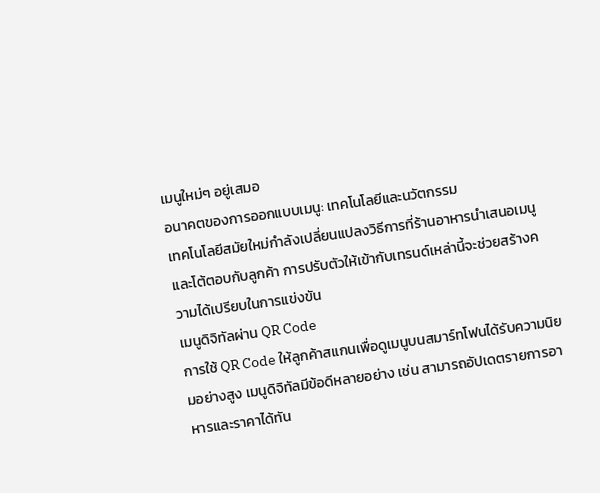เมนูใหม่ๆ อยู่เสมอ
อนาคตของการออกแบบเมนู: เทคโนโลยีและนวัตกรรม
เทคโนโลยีสมัยใหม่กำลังเปลี่ยนแปลงวิธีการที่ร้านอาหารนำเสนอเมนูและโต้ตอบกับลูกค้า การปรับตัวให้เข้ากับเทรนด์เหล่านี้จะช่วยสร้างความได้เปรียบในการแข่งขัน
เมนูดิจิทัลผ่าน QR Code
การใช้ QR Code ให้ลูกค้าสแกนเพื่อดูเมนูบนสมาร์ทโฟนได้รับความนิยมอย่างสูง เมนูดิจิทัลมีข้อดีหลายอย่าง เช่น สามารถอัปเดตรายการอาหารและราคาได้ทัน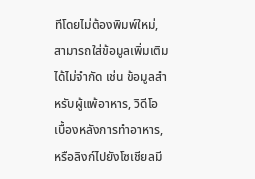ทีโดยไม่ต้องพิมพ์ใหม่, สามารถใส่ข้อมูลเพิ่มเติมได้ไม่จำกัด เช่น ข้อมูลสำหรับผู้แพ้อาหาร, วิดีโอเบื้องหลังการทำอาหาร, หรือลิงก์ไปยังโซเชียลมี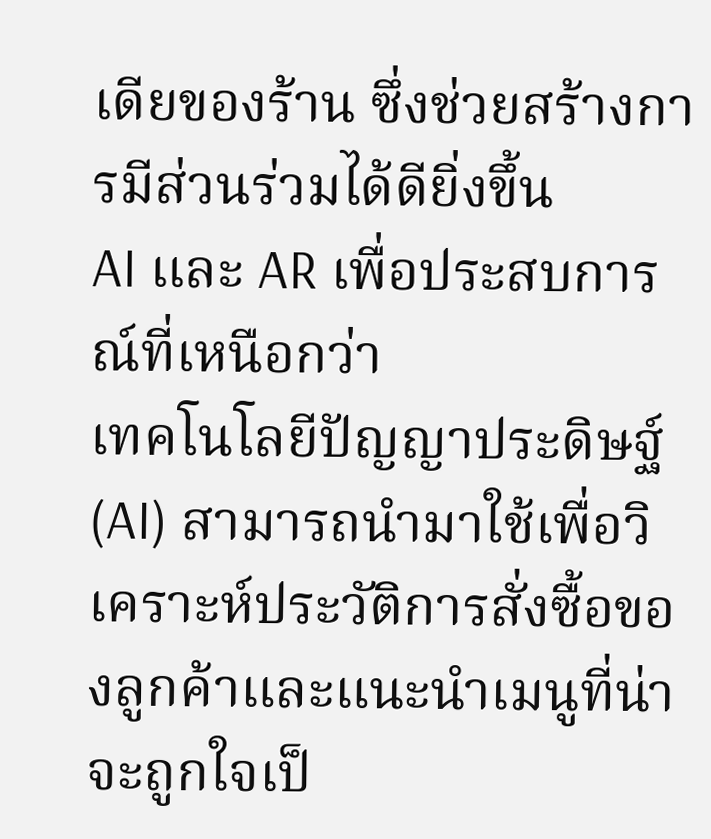เดียของร้าน ซึ่งช่วยสร้างการมีส่วนร่วมได้ดียิ่งขึ้น
AI และ AR เพื่อประสบการณ์ที่เหนือกว่า
เทคโนโลยีปัญญาประดิษฐ์ (AI) สามารถนำมาใช้เพื่อวิเคราะห์ประวัติการสั่งซื้อของลูกค้าและแนะนำเมนูที่น่าจะถูกใจเป็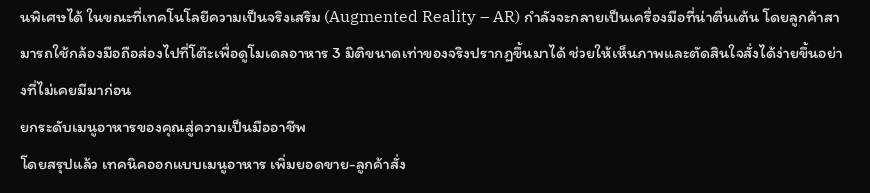นพิเศษได้ ในขณะที่เทคโนโลยีความเป็นจริงเสริม (Augmented Reality – AR) กำลังจะกลายเป็นเครื่องมือที่น่าตื่นเต้น โดยลูกค้าสามารถใช้กล้องมือถือส่องไปที่โต๊ะเพื่อดูโมเดลอาหาร 3 มิติขนาดเท่าของจริงปรากฏขึ้นมาได้ ช่วยให้เห็นภาพและตัดสินใจสั่งได้ง่ายขึ้นอย่างที่ไม่เคยมีมาก่อน
ยกระดับเมนูอาหารของคุณสู่ความเป็นมืออาชีพ
โดยสรุปแล้ว เทคนิคออกแบบเมนูอาหาร เพิ่มยอดขาย-ลูกค้าสั่ง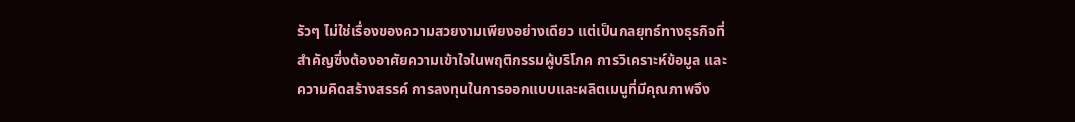รัวๆ ไม่ใช่เรื่องของความสวยงามเพียงอย่างเดียว แต่เป็นกลยุทธ์ทางธุรกิจที่สำคัญซึ่งต้องอาศัยความเข้าใจในพฤติกรรมผู้บริโภค การวิเคราะห์ข้อมูล และความคิดสร้างสรรค์ การลงทุนในการออกแบบและผลิตเมนูที่มีคุณภาพจึง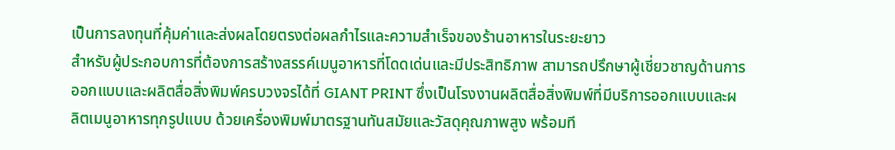เป็นการลงทุนที่คุ้มค่าและส่งผลโดยตรงต่อผลกำไรและความสำเร็จของร้านอาหารในระยะยาว
สำหรับผู้ประกอบการที่ต้องการสร้างสรรค์เมนูอาหารที่โดดเด่นและมีประสิทธิภาพ สามารถปรึกษาผู้เชี่ยวชาญด้านการออกแบบและผลิตสื่อสิ่งพิมพ์ครบวงจรได้ที่ GIANT PRINT ซึ่งเป็นโรงงานผลิตสื่อสิ่งพิมพ์ที่มีบริการออกแบบและผลิตเมนูอาหารทุกรูปแบบ ด้วยเครื่องพิมพ์มาตรฐานทันสมัยและวัสดุคุณภาพสูง พร้อมที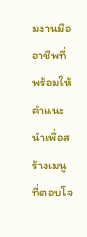มงานมืออาชีพที่พร้อมให้คำแนะนำเพื่อสร้างเมนูที่ตอบโจ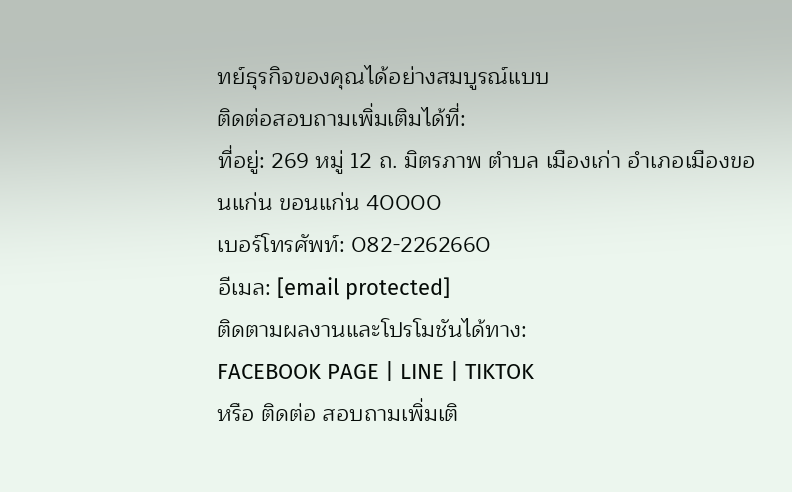ทย์ธุรกิจของคุณได้อย่างสมบูรณ์แบบ
ติดต่อสอบถามเพิ่มเติมได้ที่:
ที่อยู่: 269 หมู่ 12 ถ. มิตรภาพ ตำบล เมืองเก่า อำเภอเมืองขอนแก่น ขอนแก่น 40000
เบอร์โทรศัพท์: 082-2262660
อีเมล: [email protected]
ติดตามผลงานและโปรโมชันได้ทาง:
FACEBOOK PAGE | LINE | TIKTOK
หรือ ติดต่อ สอบถามเพิ่มเติ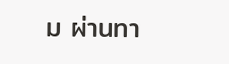ม ผ่านทา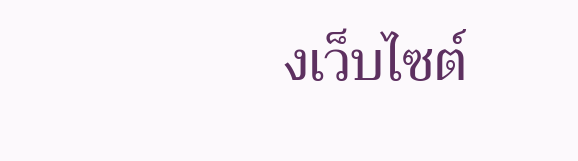งเว็บไซต์